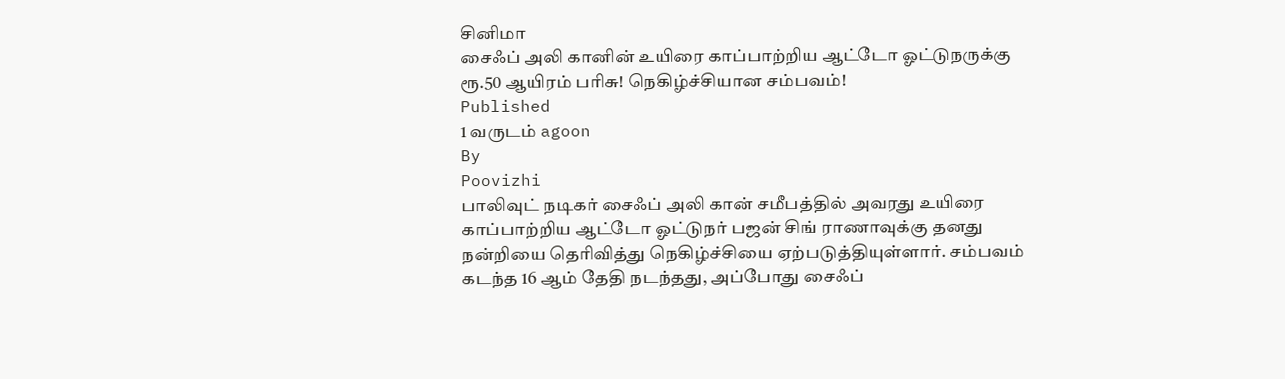சினிமா
சைஃப் அலி கானின் உயிரை காப்பாற்றிய ஆட்டோ ஓட்டுநருக்கு ரூ.50 ஆயிரம் பரிசு! நெகிழ்ச்சியான சம்பவம்!
Published
1 வருடம் agoon
By
Poovizhi
பாலிவுட் நடிகர் சைஃப் அலி கான் சமீபத்தில் அவரது உயிரை காப்பாற்றிய ஆட்டோ ஓட்டுநர் பஜன் சிங் ராணாவுக்கு தனது நன்றியை தெரிவித்து நெகிழ்ச்சியை ஏற்படுத்தியுள்ளார். சம்பவம் கடந்த 16 ஆம் தேதி நடந்தது, அப்போது சைஃப்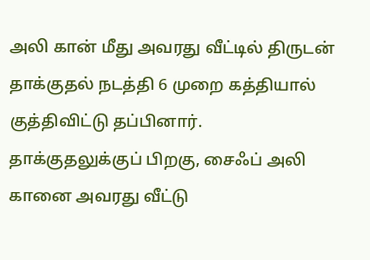அலி கான் மீது அவரது வீட்டில் திருடன் தாக்குதல் நடத்தி 6 முறை கத்தியால் குத்திவிட்டு தப்பினார்.
தாக்குதலுக்குப் பிறகு, சைஃப் அலி கானை அவரது வீட்டு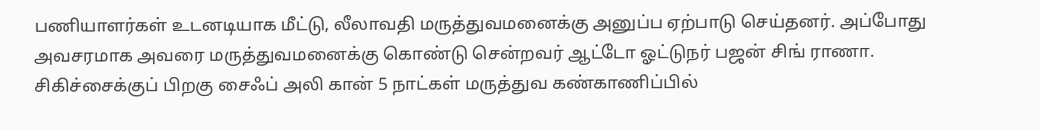பணியாளர்கள் உடனடியாக மீட்டு, லீலாவதி மருத்துவமனைக்கு அனுப்ப ஏற்பாடு செய்தனர். அப்போது அவசரமாக அவரை மருத்துவமனைக்கு கொண்டு சென்றவர் ஆட்டோ ஓட்டுநர் பஜன் சிங் ராணா.
சிகிச்சைக்குப் பிறகு சைஃப் அலி கான் 5 நாட்கள் மருத்துவ கண்காணிப்பில்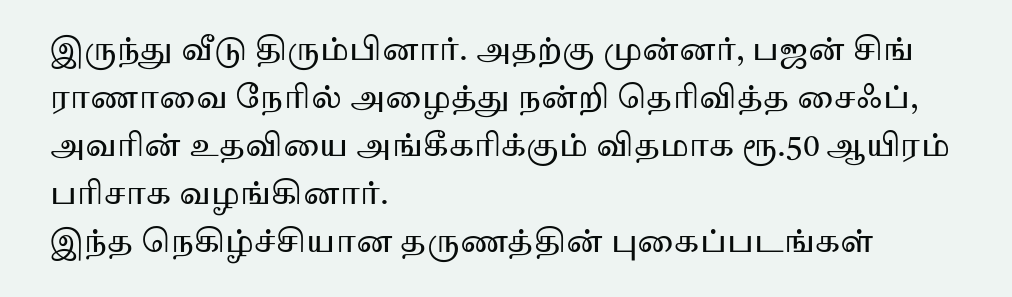இருந்து வீடு திரும்பினார். அதற்கு முன்னர், பஜன் சிங் ராணாவை நேரில் அழைத்து நன்றி தெரிவித்த சைஃப், அவரின் உதவியை அங்கீகரிக்கும் விதமாக ரூ.50 ஆயிரம் பரிசாக வழங்கினார்.
இந்த நெகிழ்ச்சியான தருணத்தின் புகைப்படங்கள்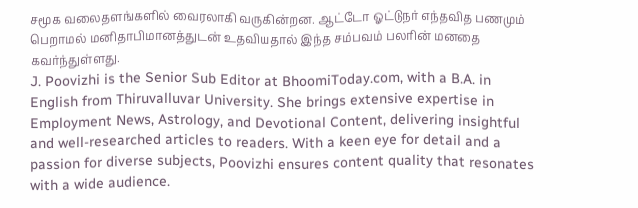சமூக வலைதளங்களில் வைரலாகி வருகின்றன. ஆட்டோ ஓட்டுநர் எந்தவித பணமும் பெறாமல் மனிதாபிமானத்துடன் உதவியதால் இந்த சம்பவம் பலரின் மனதை கவர்ந்துள்ளது.
J. Poovizhi is the Senior Sub Editor at BhoomiToday.com, with a B.A. in English from Thiruvalluvar University. She brings extensive expertise in Employment News, Astrology, and Devotional Content, delivering insightful and well-researched articles to readers. With a keen eye for detail and a passion for diverse subjects, Poovizhi ensures content quality that resonates with a wide audience.